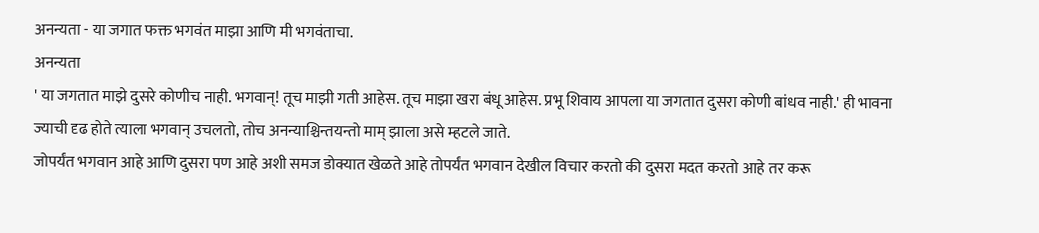अनन्यता - या जगात फक्त भगवंत माझा आणि मी भगवंताचा.
अनन्यता
' या जगतात माझे दुसरे कोणीच नाही. भगवान्! तूच माझी गती आहेस. तूच माझा खरा बंधू आहेस. प्रभू शिवाय आपला या जगतात दुसरा कोणी बांधव नाही.' ही भावना ज्याची दृढ होते त्याला भगवान् उचलतो, तोच अनन्याश्चिन्तयन्तो माम् झाला असे म्हटले जाते.
जोपर्यंत भगवान आहे आणि दुसरा पण आहे अशी समज डोक्यात खेळते आहे तोपर्यंत भगवान देखील विचार करतो की दुसरा मदत करतो आहे तर करू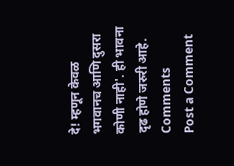दे! म्हणून केवळ भगवानच आणि दुसरा कोणी नाही'. ही भावना दृढ होणे जरुरी आहे.
Comments
Post a Comment